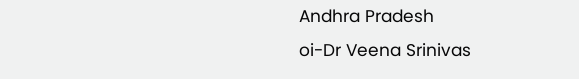Andhra Pradesh
oi-Dr Veena Srinivas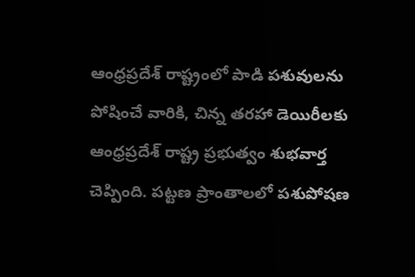ఆంధ్రప్రదేశ్ రాష్ట్రంలో పాడి పశువులను పోషించే వారికి, చిన్న తరహా డెయిరీలకు ఆంధ్రప్రదేశ్ రాష్ట్ర ప్రభుత్వం శుభవార్త చెప్పింది. పట్టణ ప్రాంతాలలో పశుపోషణ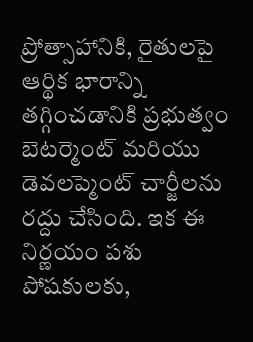ప్రోత్సాహానికి, రైతులపై ఆర్థిక భారాన్ని తగ్గించడానికి ప్రభుత్వం బెటర్మెంట్ మరియు డెవలప్మెంట్ చార్జీలను రద్దు చేసింది. ఇక ఈ నిర్ణయం పశు పోషకులకు,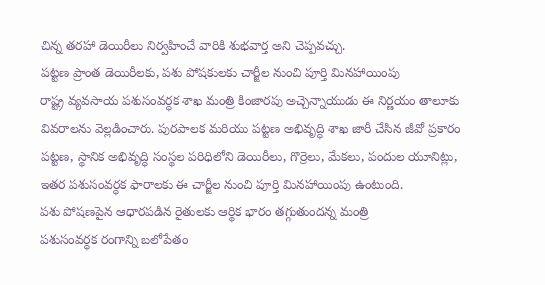చిన్న తరహా డెయిరీలు నిర్వహించే వారికి శుభవార్త అని చెప్పవచ్చు.
పట్టణ ప్రాంత డెయిరీలకు, పశు పోషకులకు చార్జీల నుంచి పూర్తి మినహాయింపు
రాష్ట్ర వ్యవసాయ పశుసంవర్ధక శాఖ మంత్రి కింజారపు అచ్చెన్నాయుడు ఈ నిర్ణయం తాలూకు వివరాలను వెల్లడించారు. పురపాలక మరియు పట్టణ అభివృద్ధి శాఖ జారీ చేసిన జీవో ప్రకారం పట్టణ, స్థానిక అభివృద్ధి సంస్థల పరిధిలోని డెయిరీలు, గొర్రెలు, మేకలు, పందుల యూనిట్లు, ఇతర పశుసంవర్ధక ఫారాలకు ఈ చార్జీల నుంచి పూర్తి మినహాయింపు ఉంటుంది.
పశు పోషణపైన ఆధారపడిన రైతులకు ఆర్థిక భారం తగ్గుతుందన్న మంత్రి
పశుసంవర్ధక రంగాన్ని బలోపేతం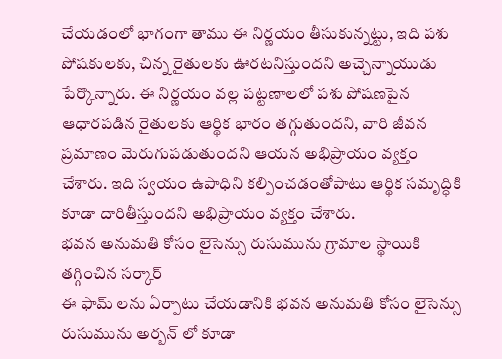చేయడంలో భాగంగా తాము ఈ నిర్ణయం తీసుకున్నట్టు, ఇది పశు పోషకులకు, చిన్న రైతులకు ఊరటనిస్తుందని అచ్చెన్నాయుడు పేర్కొన్నారు. ఈ నిర్ణయం వల్ల పట్టణాలలో పశు పోషణపైన ఆధారపడిన రైతులకు ఆర్థిక భారం తగ్గుతుందని, వారి జీవన ప్రమాణం మెరుగుపడుతుందని ఆయన అభిప్రాయం వ్యక్తం చేశారు. ఇది స్వయం ఉపాధిని కల్పించడంతోపాటు ఆర్థిక సమృద్ధికి కూడా దారితీస్తుందని అభిప్రాయం వ్యక్తం చేశారు.
భవన అనుమతి కోసం లైసెన్సు రుసుమును గ్రామాల స్థాయికి తగ్గించిన సర్కార్
ఈ ఫామ్ లను ఏర్పాటు చేయడానికి భవన అనుమతి కోసం లైసెన్సు రుసుమును అర్బన్ లో కూడా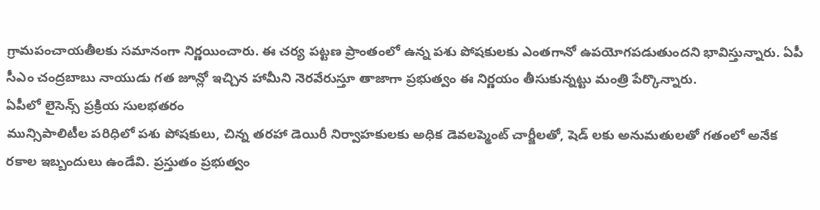గ్రామపంచాయతీలకు సమానంగా నిర్ణయించారు. ఈ చర్య పట్టణ ప్రాంతంలో ఉన్న పశు పోషకులకు ఎంతగానో ఉపయోగపడుతుందని భావిస్తున్నారు. ఏపీ సీఎం చంద్రబాబు నాయుడు గత జూన్లో ఇచ్చిన హామీని నెరవేరుస్తూ తాజాగా ప్రభుత్వం ఈ నిర్ణయం తీసుకున్నట్టు మంత్రి పేర్కొన్నారు.
ఏపీలో లైసెన్స్ ప్రక్రియ సులభతరం
మున్సిపాలిటీల పరిధిలో పశు పోషకులు, చిన్న తరహా డెయిరీ నిర్వాహకులకు అధిక డెవలప్మెంట్ చార్జీలతో, షెడ్ లకు అనుమతులతో గతంలో అనేక రకాల ఇబ్బందులు ఉండేవి. ప్రస్తుతం ప్రభుత్వం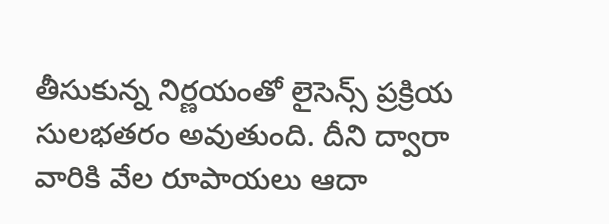తీసుకున్న నిర్ణయంతో లైసెన్స్ ప్రక్రియ సులభతరం అవుతుంది. దీని ద్వారా వారికి వేల రూపాయలు ఆదా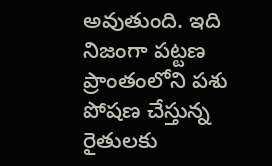అవుతుంది. ఇది నిజంగా పట్టణ ప్రాంతంలోని పశు పోషణ చేస్తున్న రైతులకు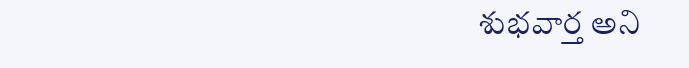శుభవార్త అని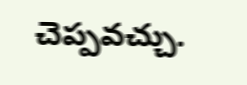చెప్పవచ్చు.